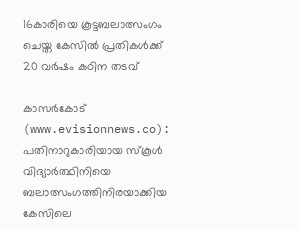16കാരിയെ കൂട്ടബലാത്സംഗം ചെയ്ത കേസില്‍ പ്രതികള്‍ക്ക് 20 വര്‍ഷം കഠിന തടവ്

കാസര്‍കോട് (www.evisionnews.co): പതിനാറുകാരിയായ സ്‌കൂള്‍ വിദ്യാര്‍ത്ഥിനിയെ ബലാത്സംഗത്തിനിരയാക്കിയ കേസിലെ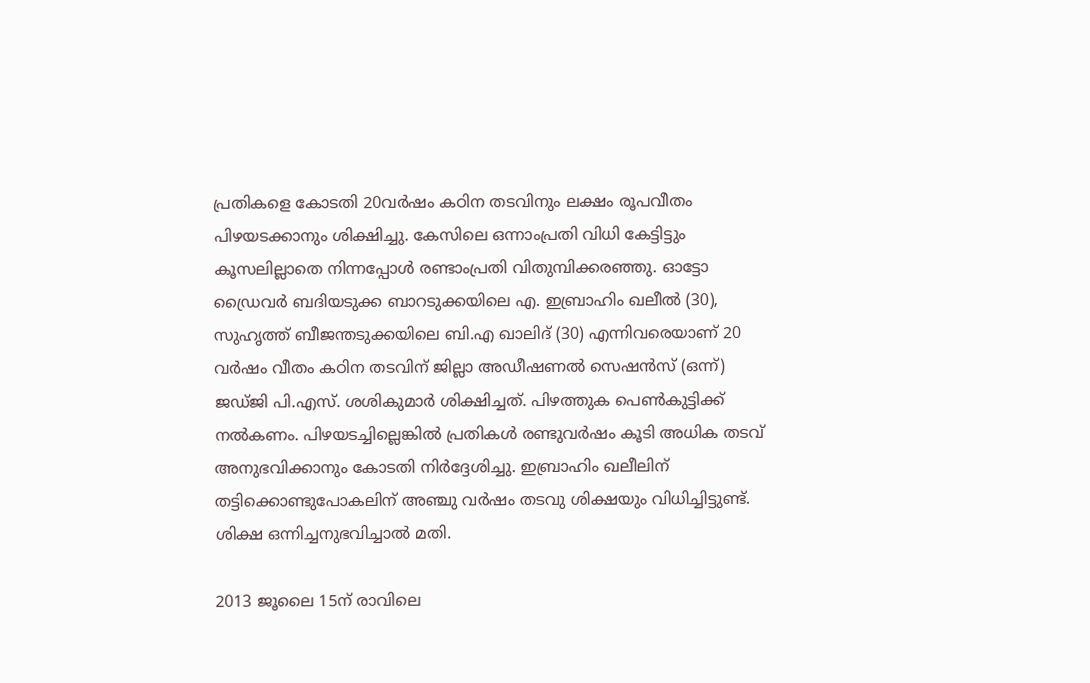പ്രതികളെ കോടതി 20വര്‍ഷം കഠിന തടവിനും ലക്ഷം രൂപവീതം പിഴയടക്കാനും ശിക്ഷിച്ചു. കേസിലെ ഒന്നാംപ്രതി വിധി കേട്ടിട്ടും കൂസലില്ലാതെ നിന്നപ്പോള്‍ രണ്ടാംപ്രതി വിതുമ്പിക്കരഞ്ഞു. ഓട്ടോ ഡ്രൈവര്‍ ബദിയടുക്ക ബാറടുക്കയിലെ എ. ഇബ്രാഹിം ഖലീല്‍ (30), സുഹൃത്ത് ബീജന്തടുക്കയിലെ ബി.എ ഖാലിദ് (30) എന്നിവരെയാണ് 20 വര്‍ഷം വീതം കഠിന തടവിന് ജില്ലാ അഡീഷണല്‍ സെഷന്‍സ് (ഒന്ന്) ജഡ്ജി പി.എസ്. ശശികുമാര്‍ ശിക്ഷിച്ചത്. പിഴത്തുക പെണ്‍കുട്ടിക്ക് നല്‍കണം. പിഴയടച്ചില്ലെങ്കില്‍ പ്രതികള്‍ രണ്ടുവര്‍ഷം കൂടി അധിക തടവ് അനുഭവിക്കാനും കോടതി നിര്‍ദ്ദേശിച്ചു. ഇബ്രാഹിം ഖലീലിന് തട്ടിക്കൊണ്ടുപോകലിന് അഞ്ചു വര്‍ഷം തടവു ശിക്ഷയും വിധിച്ചിട്ടുണ്ട്. ശിക്ഷ ഒന്നിച്ചനുഭവിച്ചാല്‍ മതി.

2013 ജൂലൈ 15ന് രാവിലെ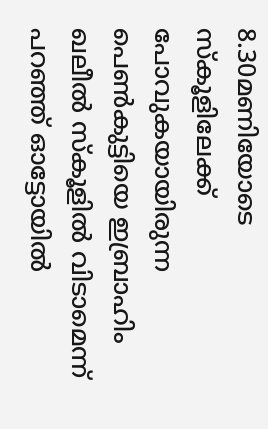8.30മണിയോടെ സ്‌കൂളിലേക്ക് പോവുകയായിരുന്ന പെണ്‍കുട്ടിയെ ഇബ്രാഹിം ഖലീല്‍ സ്‌കൂളില്‍ വിടാമെന്ന് പറഞ്ഞ് ഓട്ടോയില്‍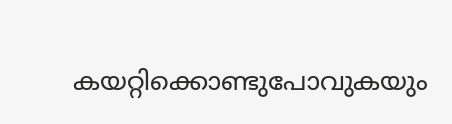കയറ്റിക്കൊണ്ടുപോവുകയും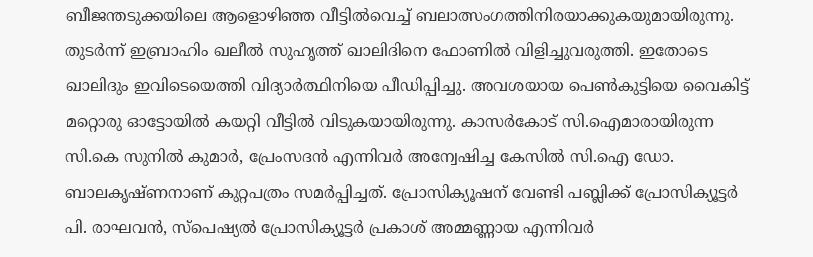ബീജന്തടുക്കയിലെ ആളൊഴിഞ്ഞ വീട്ടില്‍വെച്ച് ബലാത്സംഗത്തിനിരയാക്കുകയുമായിരുന്നു. തുടര്‍ന്ന് ഇബ്രാഹിം ഖലീല്‍ സുഹൃത്ത് ഖാലിദിനെ ഫോണില്‍ വിളിച്ചുവരുത്തി. ഇതോടെ ഖാലിദും ഇവിടെയെത്തി വിദ്യാര്‍ത്ഥിനിയെ പീഡിപ്പിച്ചു. അവശയായ പെണ്‍കുട്ടിയെ വൈകിട്ട് മറ്റൊരു ഓട്ടോയില്‍ കയറ്റി വീട്ടില്‍ വിടുകയായിരുന്നു. കാസര്‍കോട് സി.ഐമാരായിരുന്ന സി.കെ സുനില്‍ കുമാര്‍, പ്രേംസദന്‍ എന്നിവര്‍ അന്വേഷിച്ച കേസില്‍ സി.ഐ ഡോ. ബാലകൃഷ്ണനാണ് കുറ്റപത്രം സമര്‍പ്പിച്ചത്. പ്രോസിക്യൂഷന് വേണ്ടി പബ്ലിക്ക് പ്രോസിക്യൂട്ടര്‍ പി. രാഘവന്‍, സ്പെഷ്യല്‍ പ്രോസിക്യൂട്ടര്‍ പ്രകാശ് അമ്മണ്ണായ എന്നിവര്‍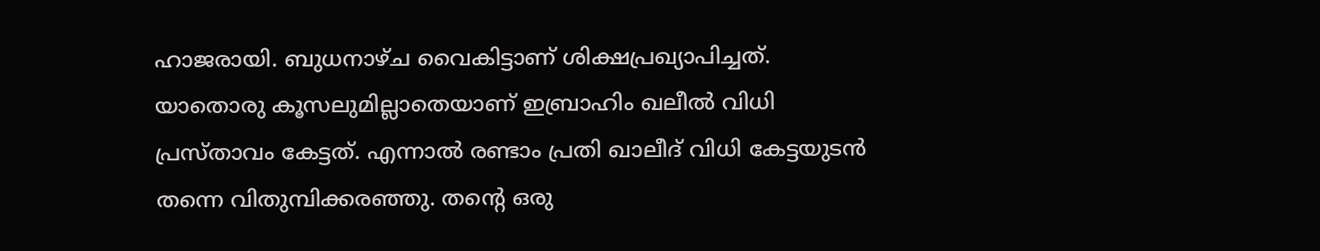ഹാജരായി. ബുധനാഴ്ച വൈകിട്ടാണ് ശിക്ഷപ്രഖ്യാപിച്ചത്. യാതൊരു കൂസലുമില്ലാതെയാണ് ഇബ്രാഹിം ഖലീല്‍ വിധി പ്രസ്താവം കേട്ടത്. എന്നാല്‍ രണ്ടാം പ്രതി ഖാലീദ് വിധി കേട്ടയുടന്‍ തന്നെ വിതുമ്പിക്കരഞ്ഞു. തന്റെ ഒരു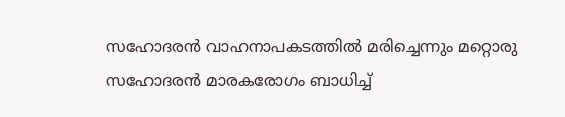സഹോദരന്‍ വാഹനാപകടത്തില്‍ മരിച്ചെന്നും മറ്റൊരു സഹോദരന്‍ മാരകരോഗം ബാധിച്ച്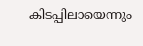കിടപ്പിലായെന്നും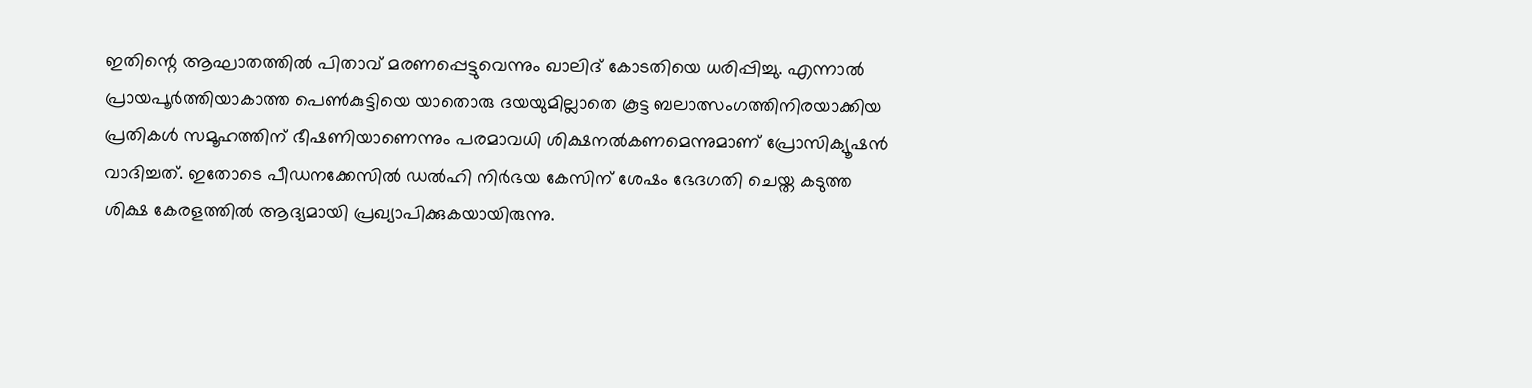ഇതിന്റെ ആഘാതത്തില്‍ പിതാവ് മരണപ്പെട്ടുവെന്നും ഖാലിദ് കോടതിയെ ധരിപ്പിച്ചു. എന്നാല്‍ പ്രായപൂര്‍ത്തിയാകാത്ത പെണ്‍കുട്ടിയെ യാതൊരു ദയയുമില്ലാതെ കൂട്ട ബലാത്സംഗത്തിനിരയാക്കിയ പ്രതികള്‍ സമൂഹത്തിന് ഭീഷണിയാണെന്നും പരമാവധി ശിക്ഷനല്‍കണമെന്നുമാണ് പ്രോസിക്യൂഷന്‍ വാദിച്ചത്. ഇതോടെ പീഡനക്കേസില്‍ ഡല്‍ഹി നിര്‍ഭയ കേസിന് ശേഷം ഭേദഗതി ചെയ്ത കടുത്ത ശിക്ഷ കേരളത്തില്‍ ആദ്യമായി പ്രഖ്യാപിക്കുകയായിരുന്നു.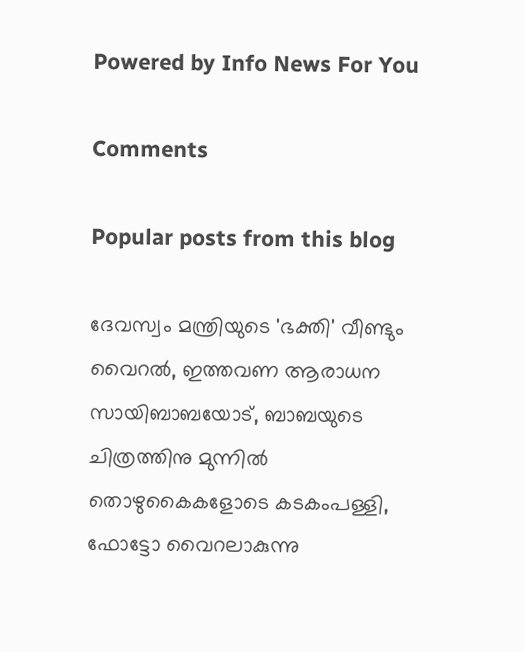Powered by Info News For You

Comments

Popular posts from this blog

ദേവസ്വം മന്ത്രിയുടെ 'ഭക്തി' വീണ്ടും വൈറല്‍, ഇത്തവണ ആരാധന സായിബാബയോട്, ബാബയുടെ ചിത്രത്തിനു മുന്നില്‍ തൊഴുകൈകളോടെ കടകംപള്ളി, ഫോട്ടോ വൈറലാകുന്നു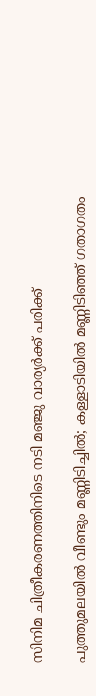സിനിമ ചിത്രീകരണത്തിനിടെ നടി മഞ്ജു വാര്യര്‍ക്ക് പരിക്ക്

പുത്തുമലയില്‍ വീണ്ടും മണ്ണിടിച്ചില്‍; കള്ളാടിയില്‍ മണ്ണിടിഞ്ഞ് ഗതാഗതം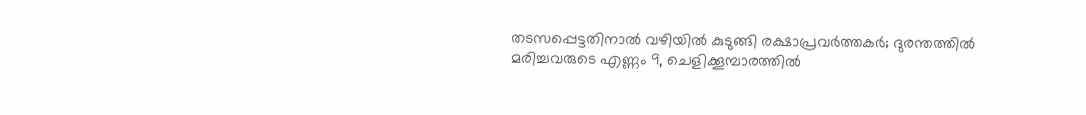തടസപ്പെട്ടതിനാല്‍ വഴിയില്‍ കുടുങ്ങി രക്ഷാപ്രവര്‍ത്തകര്‍; ദുരന്തത്തില്‍ മരിച്ചവരുടെ എണ്ണം 9, ചെളിക്കൂമ്പാരത്തില്‍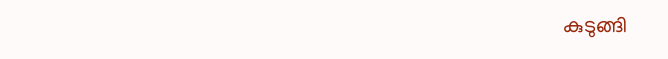കുടുങ്ങി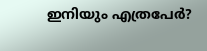ഇനിയും എത്രപേര്‍?